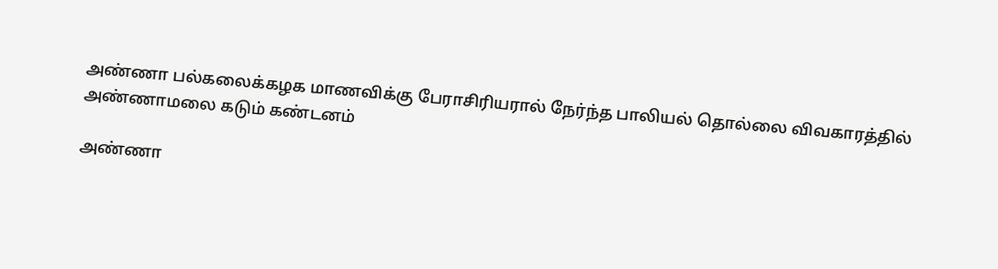அண்ணா பல்கலைக்கழக மாணவிக்கு பேராசிரியரால் நேர்ந்த பாலியல் தொல்லை விவகாரத்தில் அண்ணாமலை கடும் கண்டனம்

அண்ணா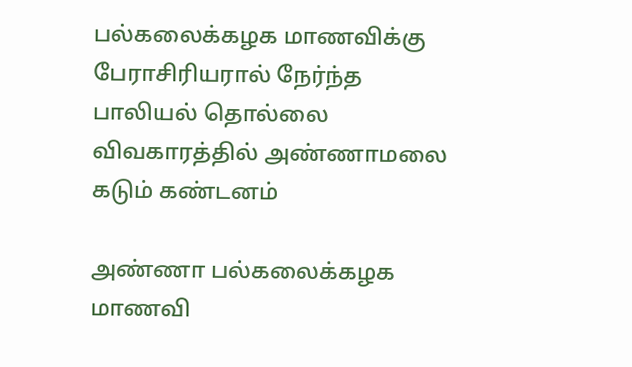பல்கலைக்கழக மாணவிக்கு பேராசிரியரால் நேர்ந்த பாலியல் தொல்லை விவகாரத்தில் அண்ணாமலை கடும் கண்டனம்

அண்ணா பல்கலைக்கழக மாணவி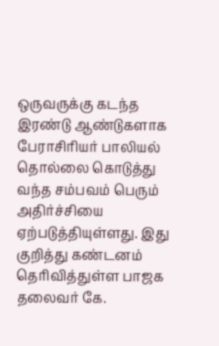ஒருவருக்கு கடந்த இரண்டு ஆண்டுகளாக பேராசிரியர் பாலியல் தொல்லை கொடுத்து வந்த சம்பவம் பெரும் அதிர்ச்சியை ஏற்படுத்தியுள்ளது. இது குறித்து கண்டனம் தெரிவித்துள்ள பாஜக தலைவர் கே.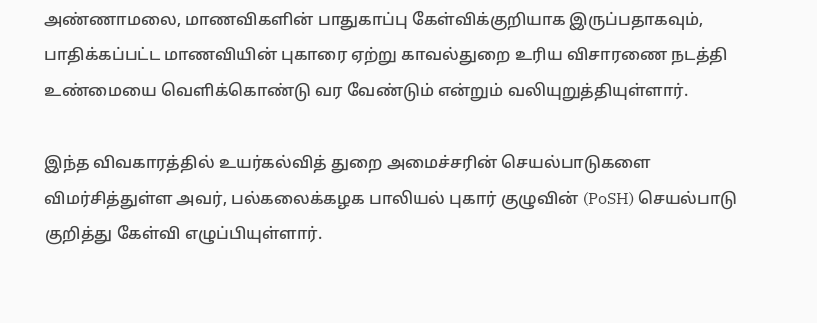அண்ணாமலை, மாணவிகளின் பாதுகாப்பு கேள்விக்குறியாக இருப்பதாகவும், பாதிக்கப்பட்ட மாணவியின் புகாரை ஏற்று காவல்துறை உரிய விசாரணை நடத்தி உண்மையை வெளிக்கொண்டு வர வேண்டும் என்றும் வலியுறுத்தியுள்ளார்.

இந்த விவகாரத்தில் உயர்கல்வித் துறை அமைச்சரின் செயல்பாடுகளை விமர்சித்துள்ள அவர், பல்கலைக்கழக பாலியல் புகார் குழுவின் (PoSH) செயல்பாடு குறித்து கேள்வி எழுப்பியுள்ளார்.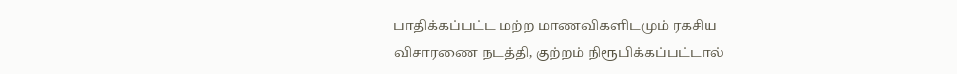பாதிக்கப்பட்ட மற்ற மாணவிகளிடமும் ரகசிய விசாரணை நடத்தி, குற்றம் நிரூபிக்கப்பட்டால்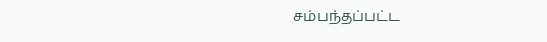சம்பந்தப்பட்ட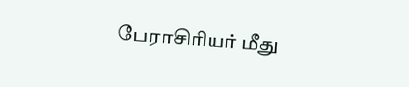பேராசிரியர் மீது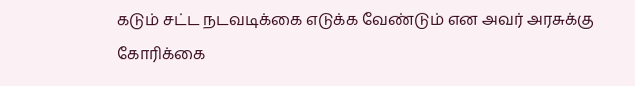கடும் சட்ட நடவடிக்கை எடுக்க வேண்டும் என அவர் அரசுக்கு கோரிக்கை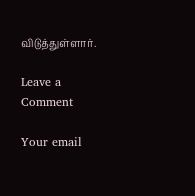விடுத்துள்ளார்.

Leave a Comment

Your email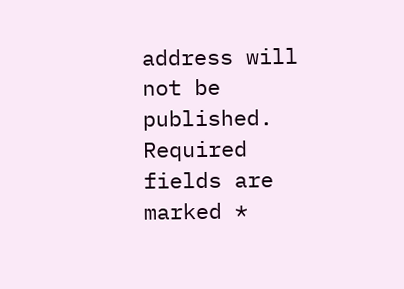address will not be published. Required fields are marked *